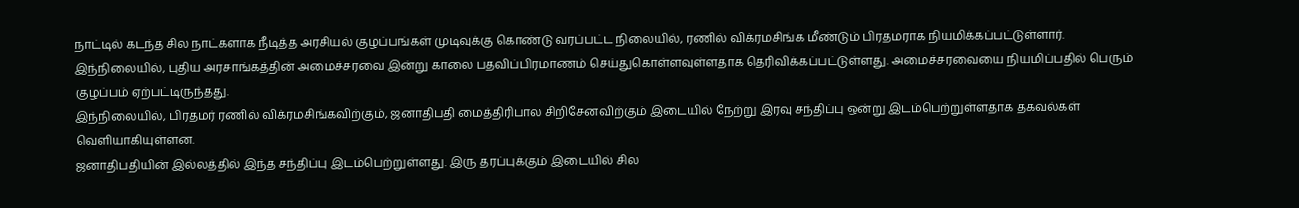நாட்டில் கடந்த சில நாட்களாக நீடித்த அரசியல் குழப்பங்கள் முடிவுக்கு கொண்டு வரப்பட்ட நிலையில், ரணில் விக்ரமசிங்க மீண்டும் பிரதமராக நியமிக்கப்பட்டுள்ளார்.
இந்நிலையில், புதிய அரசாங்கத்தின் அமைச்சரவை இன்று காலை பதவிப்பிரமாணம் செய்துகொள்ளவுள்ளதாக தெரிவிக்கப்பட்டுள்ளது. அமைச்சரவையை நியமிப்பதில் பெரும் குழப்பம் ஏற்பட்டிருந்தது.
இந்நிலையில், பிரதமர் ரணில் விக்ரமசிங்கவிற்கும், ஜனாதிபதி மைத்திரிபால சிறிசேனவிற்கும் இடையில் நேற்று இரவு சந்திப்பு ஒன்று இடம்பெற்றுள்ளதாக தகவல்கள் வெளியாகியுள்ளன.
ஜனாதிபதியின் இல்லத்தில் இந்த சந்திப்பு இடம்பெற்றுள்ளது. இரு தரப்புக்கும் இடையில் சில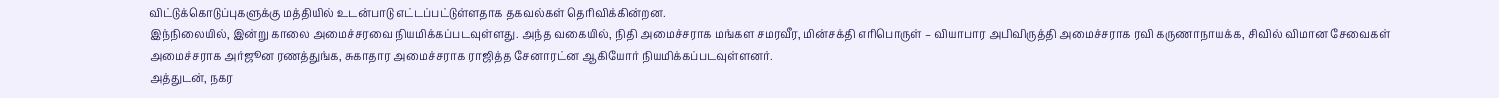விட்டுக்கொடுப்புகளுக்கு மத்தியில் உடன்பாடு எட்டப்பட்டுள்ளதாக தகவல்கள் தெரிவிக்கின்றன.
இந்நிலையில், இன்று காலை அமைச்சரவை நியமிக்கப்படவுள்ளது. அந்த வகையில், நிதி அமைச்சராக மங்கள சமரவீர, மின்சக்தி எரிபொருள் – வியாபார அபிவிருத்தி அமைச்சராக ரவி கருணாநாயக்க, சிவில் விமான சேவைகள் அமைச்சராக அர்ஜூன ரணத்துங்க, சுகாதார அமைச்சராக ராஜித்த சேனாரட்ன ஆகியோர் நியமிக்கப்படவுள்ளனர்.
அத்துடன், நகர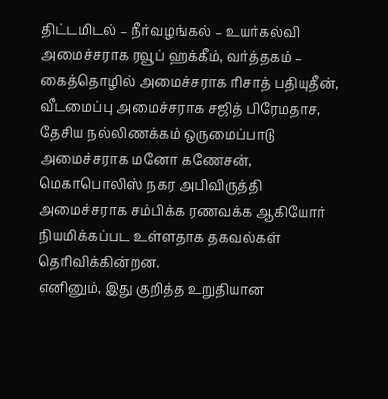திட்டமிடல் – நீர்வழங்கல் – உயர்கல்வி அமைச்சராக ரவூப் ஹக்கீம், வர்த்தகம் – கைத்தொழில் அமைச்சராக ரிசாத் பதியுதீன், வீடமைப்பு அமைச்சராக சஜித் பிரேமதாச, தேசிய நல்லிணக்கம் ஒருமைப்பாடு அமைச்சராக மனோ கணேசன், மெகாபொலிஸ் நகர அபிவிருத்தி அமைச்சராக சம்பிக்க ரணவக்க ஆகியோர் நியமிக்கப்பட உள்ளதாக தகவல்கள் தெரிவிக்கின்றன.
எனினும், இது குறித்த உறுதியான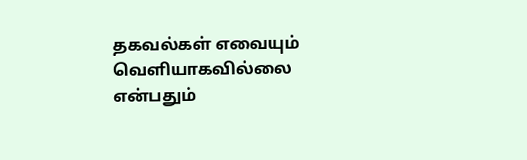தகவல்கள் எவையும் வெளியாகவில்லை என்பதும்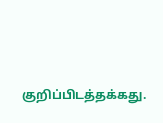குறிப்பிடத்தக்கது.